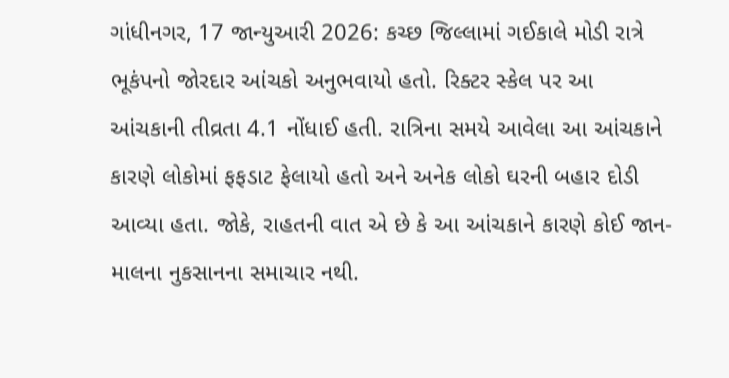ગાંધીનગર, 17 જાન્યુઆરી 2026: કચ્છ જિલ્લામાં ગઈકાલે મોડી રાત્રે ભૂકંપનો જોરદાર આંચકો અનુભવાયો હતો. રિક્ટર સ્કેલ પર આ આંચકાની તીવ્રતા 4.1 નોંધાઈ હતી. રાત્રિના સમયે આવેલા આ આંચકાને કારણે લોકોમાં ફફડાટ ફેલાયો હતો અને અનેક લોકો ઘરની બહાર દોડી આવ્યા હતા. જોકે, રાહતની વાત એ છે કે આ આંચકાને કારણે કોઈ જાન-માલના નુકસાનના સમાચાર નથી.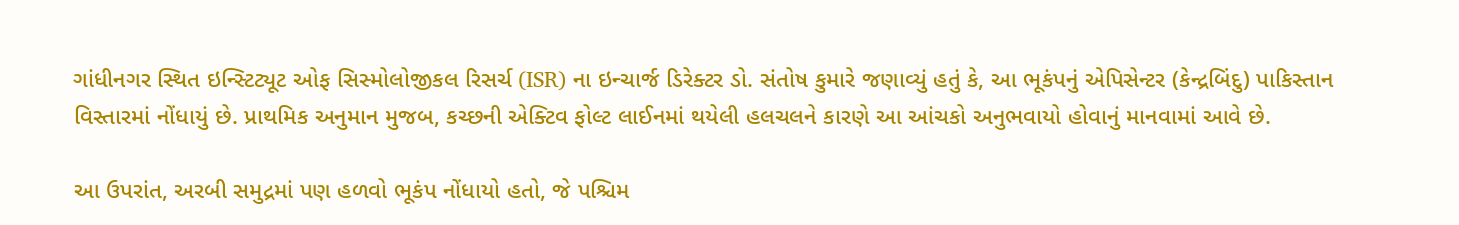ગાંધીનગર સ્થિત ઇન્સ્ટિટ્યૂટ ઓફ સિસ્મોલોજીકલ રિસર્ચ (ISR) ના ઇન્ચાર્જ ડિરેક્ટર ડો. સંતોષ કુમારે જણાવ્યું હતું કે, આ ભૂકંપનું એપિસેન્ટર (કેન્દ્રબિંદુ) પાકિસ્તાન વિસ્તારમાં નોંધાયું છે. પ્રાથમિક અનુમાન મુજબ, કચ્છની એક્ટિવ ફોલ્ટ લાઈનમાં થયેલી હલચલને કારણે આ આંચકો અનુભવાયો હોવાનું માનવામાં આવે છે.

આ ઉપરાંત, અરબી સમુદ્રમાં પણ હળવો ભૂકંપ નોંધાયો હતો, જે પશ્ચિમ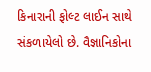કિનારાની ફોલ્ટ લાઈન સાથે સંકળાયેલો છે. વૈજ્ઞાનિકોના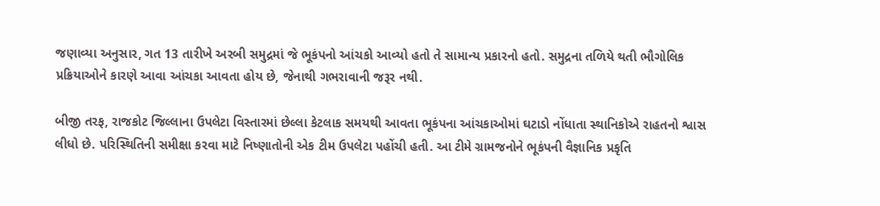જણાવ્યા અનુસાર, ગત 13 તારીખે અરબી સમુદ્રમાં જે ભૂકંપનો આંચકો આવ્યો હતો તે સામાન્ય પ્રકારનો હતો. સમુદ્રના તળિયે થતી ભૌગોલિક પ્રક્રિયાઓને કારણે આવા આંચકા આવતા હોય છે, જેનાથી ગભરાવાની જરૂર નથી.

બીજી તરફ, રાજકોટ જિલ્લાના ઉપલેટા વિસ્તારમાં છેલ્લા કેટલાક સમયથી આવતા ભૂકંપના આંચકાઓમાં ઘટાડો નોંધાતા સ્થાનિકોએ રાહતનો શ્વાસ લીધો છે. પરિસ્થિતિની સમીક્ષા કરવા માટે નિષ્ણાતોની એક ટીમ ઉપલેટા પહોંચી હતી. આ ટીમે ગ્રામજનોને ભૂકંપની વૈજ્ઞાનિક પ્રકૃતિ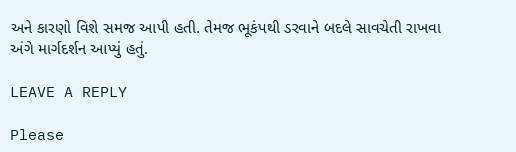અને કારણો વિશે સમજ આપી હતી. તેમજ ભૂકંપથી ડરવાને બદલે સાવચેતી રાખવા અંગે માર્ગદર્શન આપ્યું હતું.

LEAVE A REPLY

Please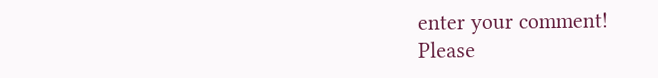enter your comment!
Please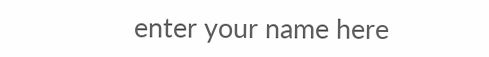enter your name here